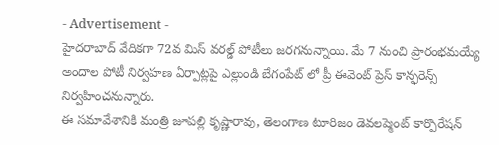- Advertisement -
హైదరాబాద్ వేదికగా 72వ మిస్ వరల్డ్ పోటీలు జరగనున్నాయి. మే 7 నుంచి ప్రారంభమయ్యే అందాల పోటీ నిర్వహణ ఏర్పాట్లపై ఎల్లుండి బేగంపేట్ లో ప్రీ ఈవెంట్ ప్రెస్ కాన్ఫరెన్స్ నిర్వహించనున్నారు.
ఈ సమావేశానికి మంత్రి జూపల్లి కృష్ణారావు, తెలంగాణ టూరిజం డెవలప్మెంట్ కార్పొరేషన్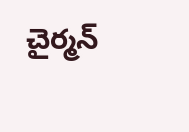చైర్మన్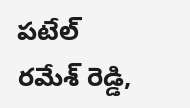పటేల్ రమేశ్ రెడ్డి,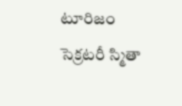టూరిజం సెక్రటరీ స్మితా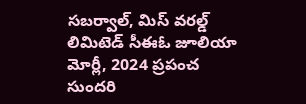సబర్వాల్, మిస్ వరల్డ్ లిమిటెడ్ సీఈఓ జూలియా మోర్లీ, 2024 ప్రపంచ సుందరి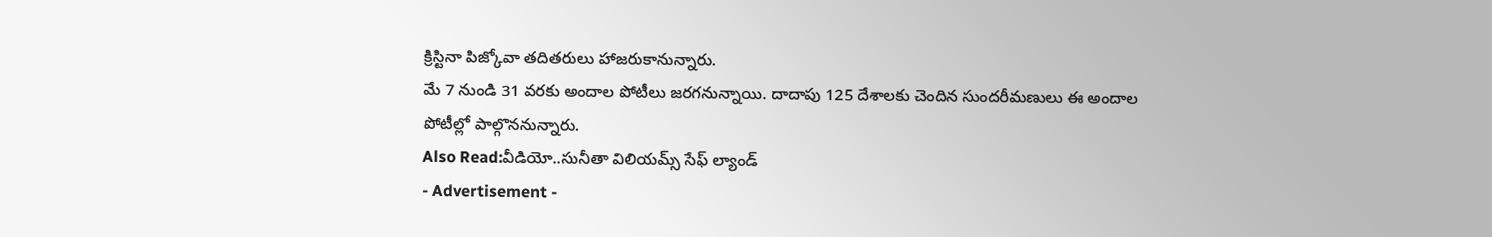క్రిస్టినా పిజ్కోవా తదితరులు హాజరుకానున్నారు.
మే 7 నుండి 31 వరకు అందాల పోటీలు జరగనున్నాయి. దాదాపు 125 దేశాలకు చెందిన సుందరీమణులు ఈ అందాల పోటీల్లో పాల్గొననున్నారు.
Also Read:వీడియో..సునీతా విలియమ్స్ సేఫ్ ల్యాండ్
- Advertisement -